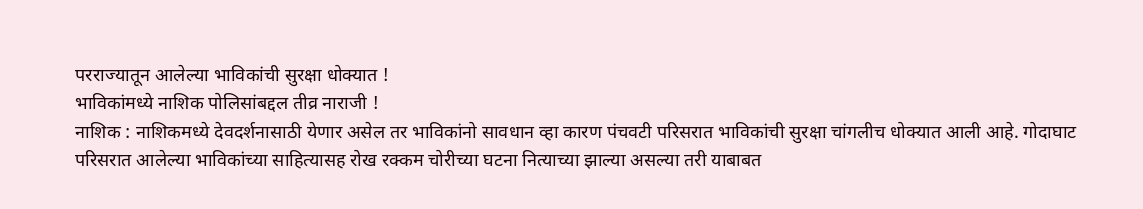परराज्यातून आलेल्या भाविकांची सुरक्षा धोक्यात !
भाविकांमध्ये नाशिक पोलिसांबद्दल तीव्र नाराजी !
नाशिक : नाशिकमध्ये देवदर्शनासाठी येणार असेल तर भाविकांनो सावधान व्हा कारण पंचवटी परिसरात भाविकांची सुरक्षा चांगलीच धोक्यात आली आहे. गोदाघाट परिसरात आलेल्या भाविकांच्या साहित्यासह रोख रक्कम चोरीच्या घटना नित्याच्या झाल्या असल्या तरी याबाबत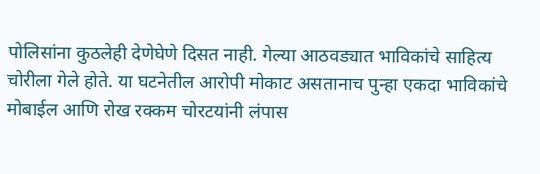पोलिसांना कुठलेही देणेघेणे दिसत नाही. गेल्या आठवड्यात भाविकांचे साहित्य चोरीला गेले होते. या घटनेतील आरोपी मोकाट असतानाच पुन्हा एकदा भाविकांचे मोबाईल आणि रोख रक्कम चोरटयांनी लंपास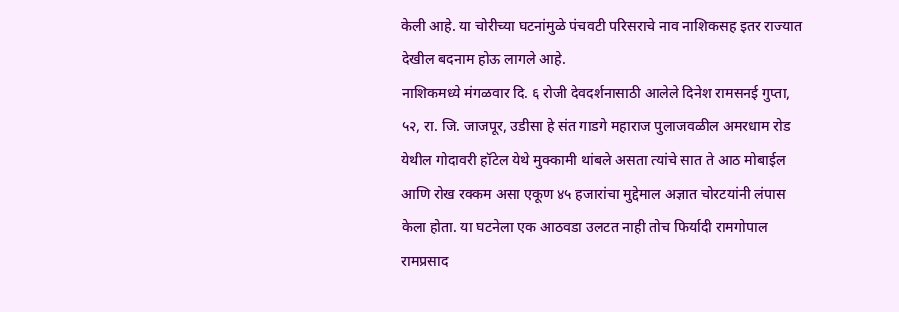केली आहे. या चोरीच्या घटनांमुळे पंचवटी परिसराचे नाव नाशिकसह इतर राज्यात देखील बदनाम होऊ लागले आहे.
नाशिकमध्ये मंगळवार दि. ६ रोजी देवदर्शनासाठी आलेले दिनेश रामसनई गुप्ता, ५२, रा. जि. जाजपूर, उडीसा हे संत गाडगे महाराज पुलाजवळील अमरधाम रोड येथील गोदावरी हॉटेल येथे मुक्कामी थांबले असता त्यांचे सात ते आठ मोबाईल आणि रोख रक्कम असा एकूण ४५ हजारांचा मुद्देमाल अज्ञात चोरटयांनी लंपास केला होता. या घटनेला एक आठवडा उलटत नाही तोच फिर्यादी रामगोपाल रामप्रसाद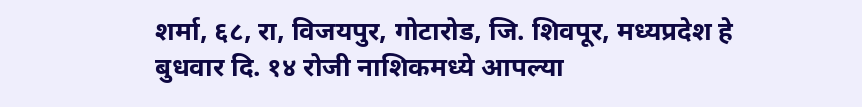शर्मा, ६८, रा, विजयपुर, गोटारोड, जि. शिवपूर, मध्यप्रदेश हे बुधवार दि. १४ रोजी नाशिकमध्ये आपल्या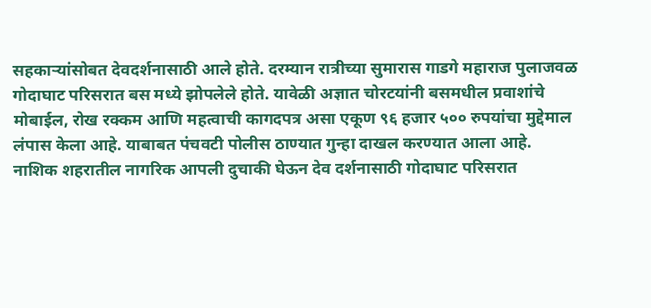सहकाऱ्यांसोबत देवदर्शनासाठी आले होते. दरम्यान रात्रीच्या सुमारास गाडगे महाराज पुलाजवळ गोदाघाट परिसरात बस मध्ये झोपलेले होते. यावेळी अज्ञात चोरटयांनी बसमधील प्रवाशांचे मोबाईल, रोख रक्कम आणि महत्वाची कागदपत्र असा एकूण ९६ हजार ५०० रुपयांचा मुद्देमाल लंपास केला आहे. याबाबत पंचवटी पोलीस ठाण्यात गुन्हा दाखल करण्यात आला आहे.
नाशिक शहरातील नागरिक आपली दुचाकी घेऊन देव दर्शनासाठी गोदाघाट परिसरात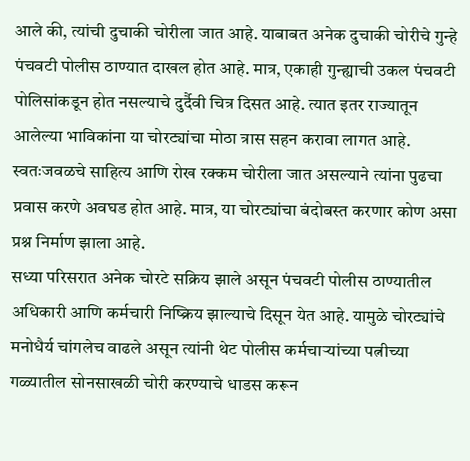आले की, त्यांची दुचाकी चोरीला जात आहे. याबाबत अनेक दुचाकी चोरीचे गुन्हे पंचवटी पोलीस ठाण्यात दाखल होत आहे. मात्र, एकाही गुन्ह्याची उकल पंचवटी पोलिसांकडून होत नसल्याचे दुर्दैवी चित्र दिसत आहे. त्यात इतर राज्यातून आलेल्या भाविकांना या चोरट्यांचा मोठा त्रास सहन करावा लागत आहे. स्वतःजवळचे साहित्य आणि रोख रक्कम चोरीला जात असल्याने त्यांना पुढचा प्रवास करणे अवघड होत आहे. मात्र, या चोरट्यांचा बंदोबस्त करणार कोण असा प्रश्न निर्माण झाला आहे.
सध्या परिसरात अनेक चोरटे सक्रिय झाले असून पंचवटी पोलीस ठाण्यातील अधिकारी आणि कर्मचारी निष्क्रिय झाल्याचे दिसून येत आहे. यामुळे चोरट्यांचे मनोधैर्य चांगलेच वाढले असून त्यांनी थेट पोलीस कर्मचाऱ्यांच्या पत्नीच्या गळ्यातील सोनसाखळी चोरी करण्याचे धाडस करून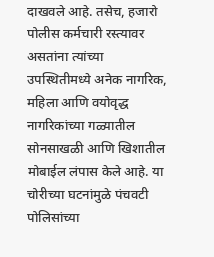दाखवले आहे. तसेच, हजारो पोलीस कर्मचारी रस्त्यावर असतांना त्यांच्या उपस्थितीमध्ये अनेक नागरिक, महिला आणि वयोवृद्ध नागरिकांच्या गळ्यातील सोनसाखळी आणि खिशातील मोबाईल लंपास केले आहे. या चोरीच्या घटनांमुळे पंचवटी पोलिसांच्या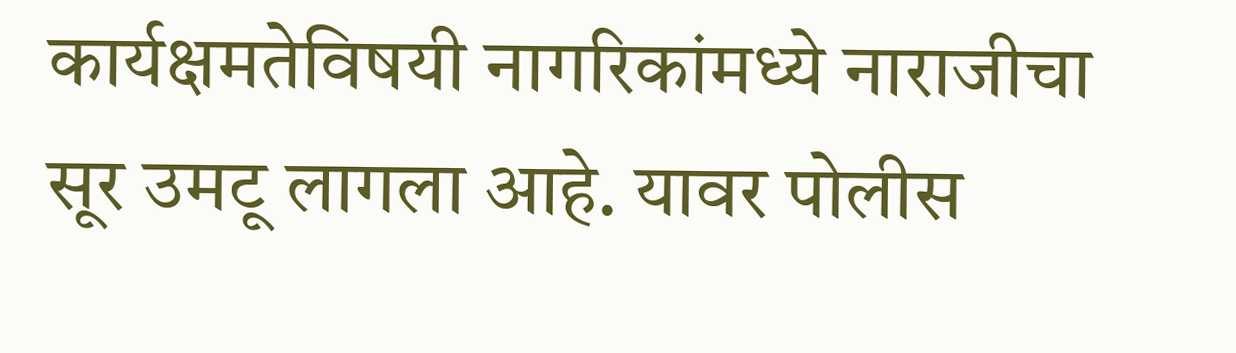कार्यक्षमतेविषयी नागरिकांमध्ये नाराजीचा सूर उमटू लागला आहे. यावर पोलीस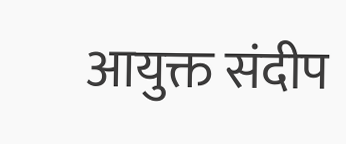आयुक्त संदीप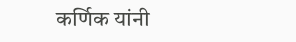कर्णिक यांनी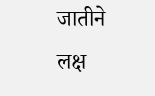जातीने लक्ष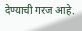देण्याची गरज आहे.